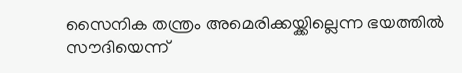സൈനിക തന്ത്രം അമെരിക്കയ്ക്കില്ലെന്ന ഭയത്തിൽ സൗദിയെന്ന്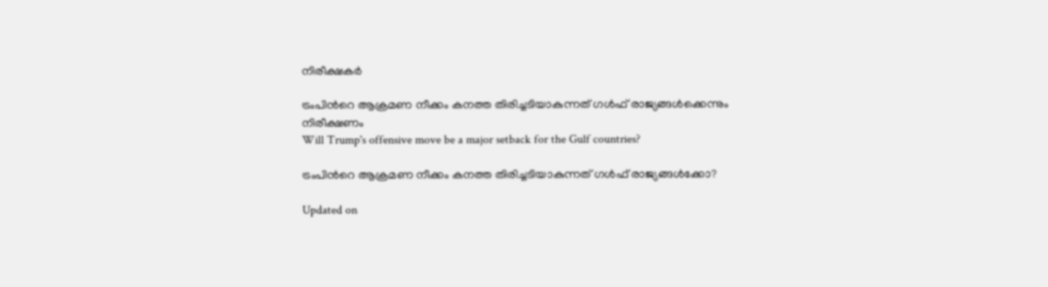നിരീക്ഷകർ

ട്രംപിന്‍റെ ആക്രമണ നീക്കം കനത്ത തിരിച്ചടിയാകുന്നത് ഗൾഫ് രാജ്യങ്ങൾക്കെന്നും നിരീക്ഷണം
Will Trump's offensive move be a major setback for the Gulf countries?

ട്രംപിന്‍റെ ആക്രമണ നീക്കം കനത്ത തിരിച്ചടിയാകുന്നത് ഗൾഫ് രാജ്യങ്ങൾക്കോ?

Updated on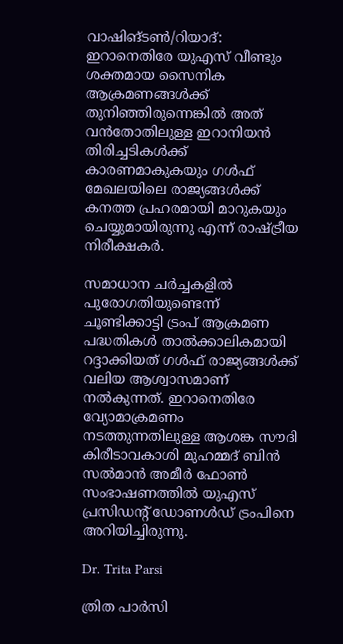വാഷിങ്ടൺ/റിയാദ്: ഇറാനെതിരേ യുഎസ് വീണ്ടും ശക്തമായ സൈനിക ആക്രമണങ്ങൾക്ക് തുനിഞ്ഞിരുന്നെങ്കിൽ അത് വൻതോതിലുള്ള ഇറാനിയൻ തിരിച്ചടികൾക്ക് കാരണമാകുകയും ഗൾഫ് മേഖലയിലെ രാജ്യങ്ങൾക്ക് കനത്ത പ്രഹരമായി മാറുകയും ചെയ്യുമായിരുന്നു എന്ന് രാഷ്ട്രീയ നിരീക്ഷകർ.

സമാധാന ചർച്ചകളിൽ പുരോഗതിയുണ്ടെന്ന് ചൂണ്ടിക്കാട്ടി ട്രംപ് ആക്രമണ പദ്ധതികൾ താൽക്കാലികമായി റദ്ദാക്കിയത് ഗൾഫ് രാജ്യങ്ങൾക്ക് വലിയ ആശ്വാസമാണ് നൽകുന്നത്. ഇറാനെതിരേ വ്യോമാക്രമണം നടത്തുന്നതിലുള്ള ആശങ്ക സൗദി കിരീടാവകാശി മുഹമ്മദ് ബിൻ സൽമാൻ അമീർ ഫോൺ സംഭാഷണത്തിൽ യുഎസ് പ്രസിഡന്‍റ് ഡോണൾഡ് ട്രംപിനെ അറിയിച്ചിരുന്നു.

Dr. Trita Parsi

ത്രിത പാർസി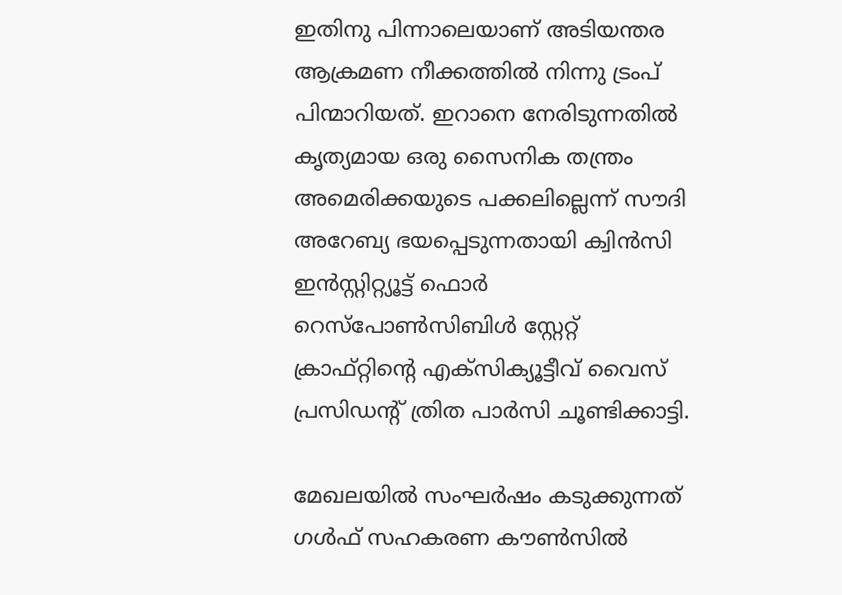ഇതിനു പിന്നാലെയാണ് അടിയന്തര ആക്രമണ നീക്കത്തിൽ നിന്നു ട്രംപ് പിന്മാറിയത്. ഇറാനെ നേരിടുന്നതിൽ കൃത്യമായ ഒരു സൈനിക തന്ത്രം അമെരിക്കയുടെ പക്കലില്ലെന്ന് സൗദി അറേബ്യ ഭയപ്പെടുന്നതായി ക്വിൻസി ഇൻസ്റ്റിറ്റ്യൂട്ട് ഫൊർ റെസ്പോൺസിബിൾ സ്റ്റേറ്റ് ക്രാഫ്റ്റിന്‍റെ എക്സിക്യൂട്ടീവ് വൈസ് പ്രസിഡന്‍റ് ത്രിത പാർസി ചൂണ്ടിക്കാട്ടി.

മേഖലയിൽ സംഘർഷം കടുക്കുന്നത് ഗൾഫ് സഹകരണ കൗൺസിൽ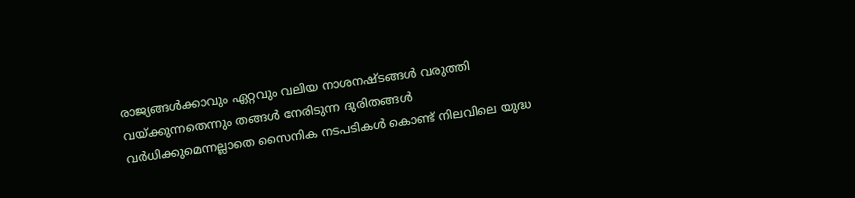രാജ്യങ്ങൾക്കാവും ഏറ്റവും വലിയ നാശനഷ്ടങ്ങൾ വരുത്തി വയ്ക്കുന്നതെന്നും തങ്ങൾ നേരിടുന്ന ദുരിതങ്ങൾ വർധിക്കുമെന്നല്ലാതെ സൈനിക നടപടികൾ കൊണ്ട് നിലവിലെ യുദ്ധ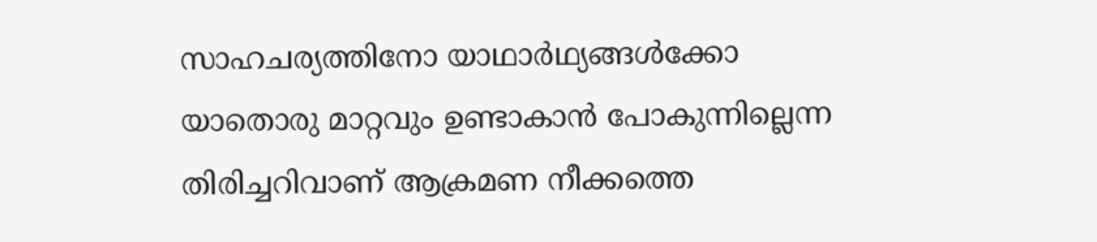സാഹചര്യത്തിനോ യാഥാർഥ്യങ്ങൾക്കോ യാതൊരു മാറ്റവും ഉണ്ടാകാൻ പോകുന്നില്ലെന്ന തിരിച്ചറിവാണ് ആക്രമണ നീക്കത്തെ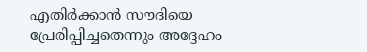എതിർക്കാൻ സൗദിയെ പ്രേരിപ്പിച്ചതെന്നും അദ്ദേഹം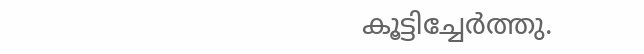കൂട്ടിച്ചേർത്തു.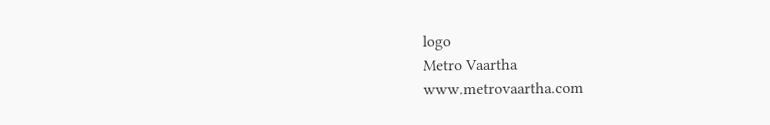logo
Metro Vaartha
www.metrovaartha.com